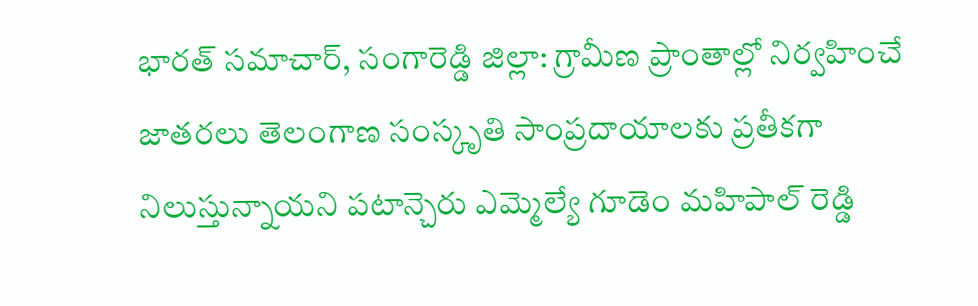భారత్ సమాచార్, సంగారెడ్డి జిల్లా: గ్రామీణ ప్రాంతాల్లో నిర్వహించే జాతరలు తెలంగాణ సంస్కృతి సాంప్రదాయాలకు ప్రతీకగా నిలుస్తున్నాయని పటాన్చెరు ఎమ్మెల్యే గూడెం మహిపాల్ రెడ్డి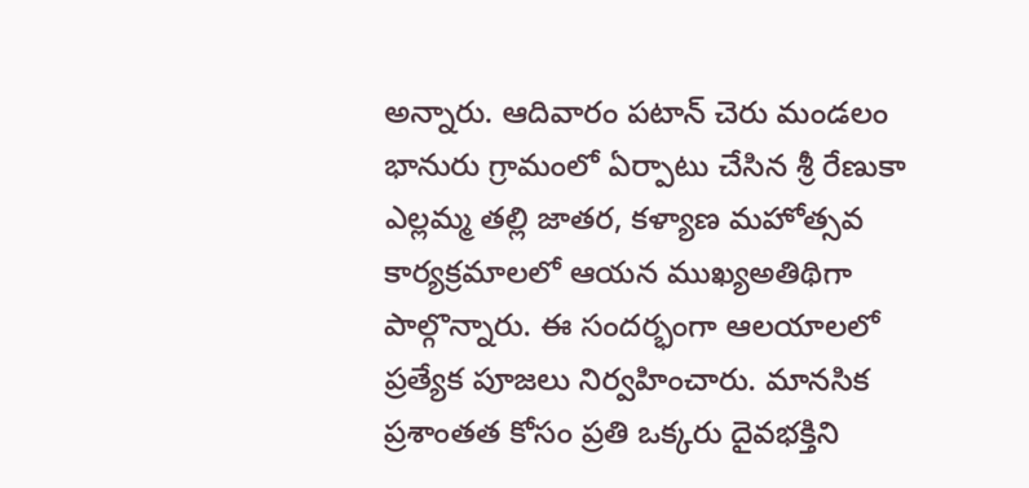అన్నారు. ఆదివారం పటాన్ చెరు మండలం భానురు గ్రామంలో ఏర్పాటు చేసిన శ్రీ రేణుకా ఎల్లమ్మ తల్లి జాతర, కళ్యాణ మహోత్సవ కార్యక్రమాలలో ఆయన ముఖ్యఅతిథిగా పాల్గొన్నారు. ఈ సందర్భంగా ఆలయాలలో ప్రత్యేక పూజలు నిర్వహించారు. మానసిక ప్రశాంతత కోసం ప్రతి ఒక్కరు దైవభక్తిని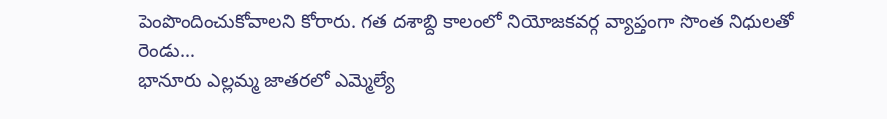పెంపొందించుకోవాలని కోరారు. గత దశాబ్ది కాలంలో నియోజకవర్గ వ్యాప్తంగా సొంత నిధులతో రెండు…
భానూరు ఎల్లమ్మ జాతరలో ఎమ్మెల్యే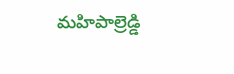మహిపాల్రెడ్డి